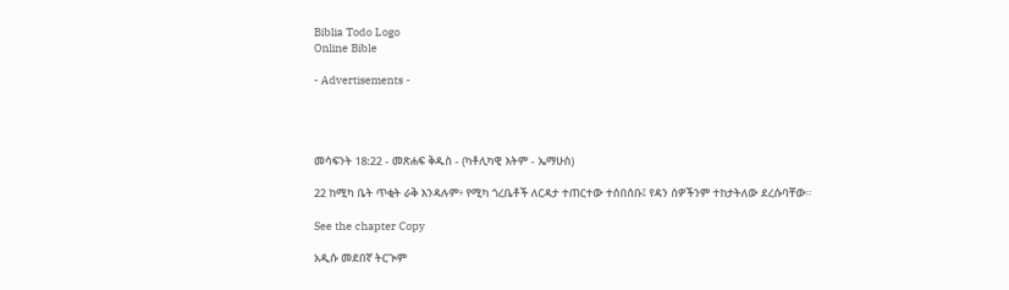Biblia Todo Logo
Online Bible

- Advertisements -




መሳፍንት 18:22 - መጽሐፍ ቅዱስ - (ካቶሊካዊ እትም - ኤማሁስ)

22 ከሚካ ቤት ጥቂት ራቅ እንዳሉም፥ የሚካ ጎረቤቶች ለርዳታ ተጠርተው ተሰበሰቡ፤ የዳን ሰዎችንም ተከታትለው ደረሱባቸው።

See the chapter Copy

አዲሱ መደበኛ ትርጒም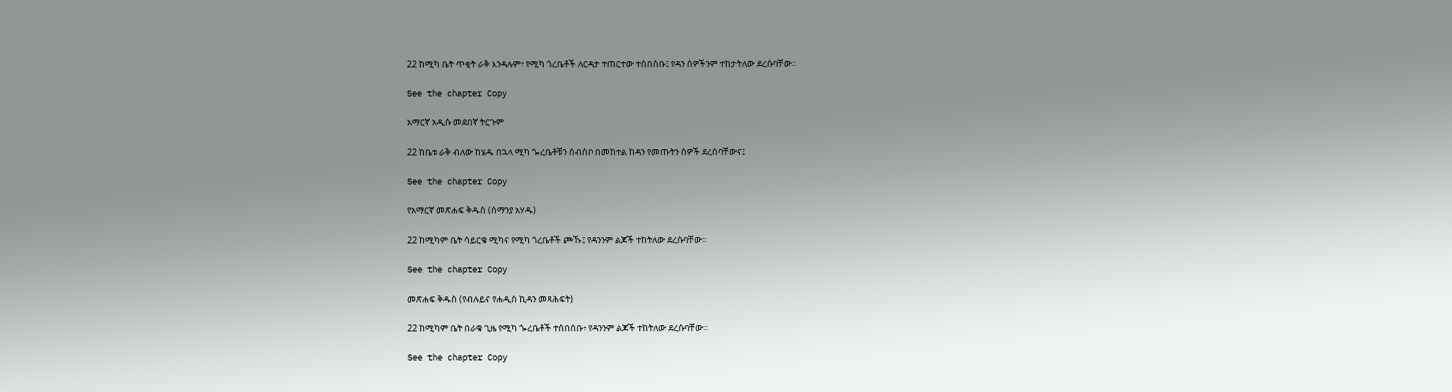22 ከሚካ ቤት ጥቂት ራቅ እንዳሉም፣ የሚካ ጎረቤቶች ለርዳታ ተጠርተው ተሰበሰቡ፤ የዳን ሰዎችንም ተከታትለው ደረሱባቸው።

See the chapter Copy

አማርኛ አዲሱ መደበኛ ትርጉም

22 ከቤቱ ራቅ ብለው ከሄዱ በኋላ ሚካ ጐረቤቶቹን ሰብስቦ በመከተል ከዳን የመጡትን ሰዎች ደረሰባቸውና፤

See the chapter Copy

የአማርኛ መጽሐፍ ቅዱስ (ሰማንያ አሃዱ)

22 ከሚካም ቤት ሳይርቁ ሚካና የሚካ ጎረቤቶች ጮኹ፤ የዳንንም ልጆች ተከትለው ደረሱባቸው።

See the chapter Copy

መጽሐፍ ቅዱስ (የብሉይና የሐዲስ ኪዳን መጻሕፍት)

22 ከሚካም ቤት በራቁ ጊዜ የሚካ ጐረቤቶች ተሰበሰቡ፥ የዳንንም ልጆች ተከትለው ደረሱባቸው።

See the chapter Copy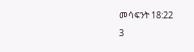መሳፍንት 18:22
3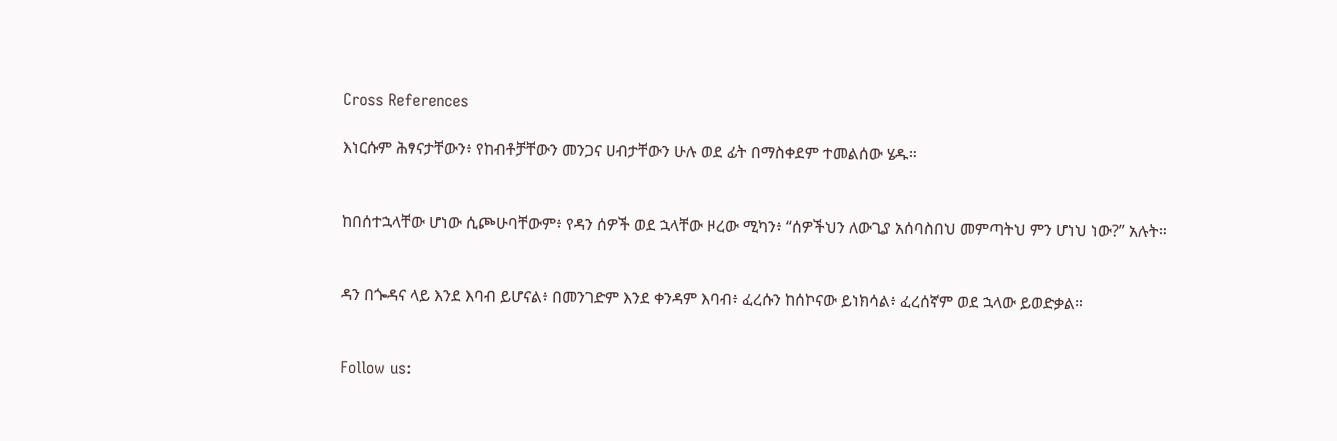Cross References

እነርሱም ሕፃናታቸውን፥ የከብቶቻቸውን መንጋና ሀብታቸውን ሁሉ ወደ ፊት በማስቀደም ተመልሰው ሄዱ።


ከበሰተኋላቸው ሆነው ሲጮሁባቸውም፥ የዳን ሰዎች ወደ ኋላቸው ዞረው ሚካን፥ “ሰዎችህን ለውጊያ አሰባስበህ መምጣትህ ምን ሆነህ ነው?” አሉት።


ዳን በጐዳና ላይ እንደ እባብ ይሆናል፥ በመንገድም እንደ ቀንዳም እባብ፥ ፈረሱን ከሰኮናው ይነክሳል፥ ፈረሰኛም ወደ ኋላው ይወድቃል።


Follow us: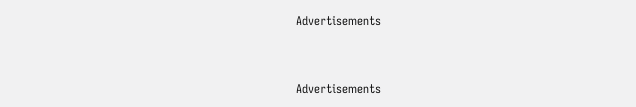Advertisements


Advertisements